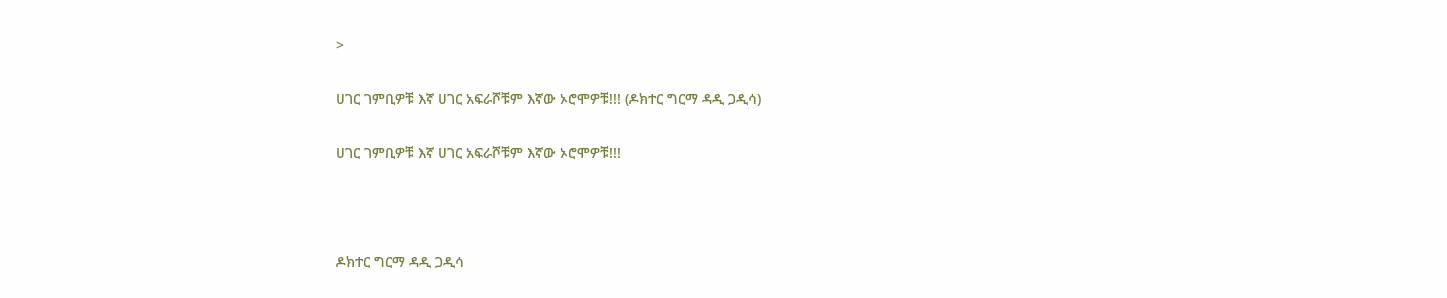>

ሀገር ገምቢዎቹ እኛ ሀገር አፍራሾቹም እኛው ኦሮሞዎቹ!!! (ዶክተር ግርማ ዳዲ ጋዲሳ)

ሀገር ገምቢዎቹ እኛ ሀገር አፍራሾቹም እኛው ኦሮሞዎቹ!!!



ዶክተር ግርማ ዳዲ ጋዲሳ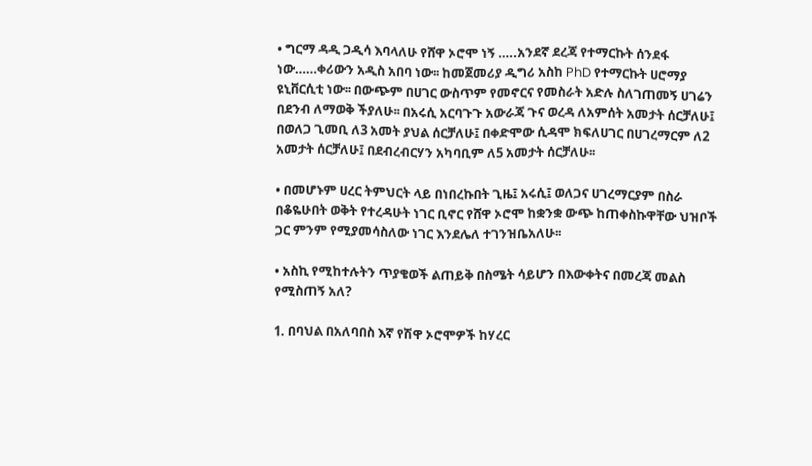• ግርማ ዳዲ ጋዲሳ እባላለሁ የሸዋ ኦሮሞ ነኝ …..አንደኛ ደረጃ የተማርኩት ሰንደፋ ነው……ቀሪውን አዲስ አበባ ነው፡፡ ከመጀመሪያ ዲግሪ አስከ PhD የተማርኩት ሀሮማያ ዩኒቨርሲቲ ነው፡፡ በውጭም በሀገር ውስጥም የመኖርና የመስራት አድሉ ስለገጠመኝ ሀገሬን በደንብ ለማወቅ ችያለሁ፡፡ በአሩሲ አርባጉጉ አውራጃ ጉና ወረዳ ለአምሰት አመታት ሰርቻለሁ፤ በወለጋ ጊመቢ ለ3 አመት ያህል ሰርቻለሁ፤ በቀድሞው ሲዳሞ ክፍለሀገር በሀገረማርም ለ2 አመታት ሰርቻለሁ፤ በደብረብርሃን አካባቢም ለ5 አመታት ሰርቻለሁ፡፡

• በመሆኑም ሀረር ትምህርት ላይ በነበረኩበት ጊዜ፤ አሩሲ፤ ወለጋና ሀገረማርያም በስራ በቆዬሁበት ወቅት የተረዳሁት ነገር ቢኖር የሸዋ ኦሮሞ ከቋንቋ ውጭ ከጠቀስኩዋቸው ህዝቦች ጋር ምንም የሚያመሳስለው ነገር እንደሌለ ተገንዝቤአለሁ፡፡

• አስኪ የሚከተሉትን ጥያቄወች ልጠይቅ በስሜት ሳይሆን በእውቀትና በመረጃ መልስ የሚስጠኝ አለ?

1. በባህል በአለባበስ እኛ የሽዋ ኦሮሞዎች ከሃረር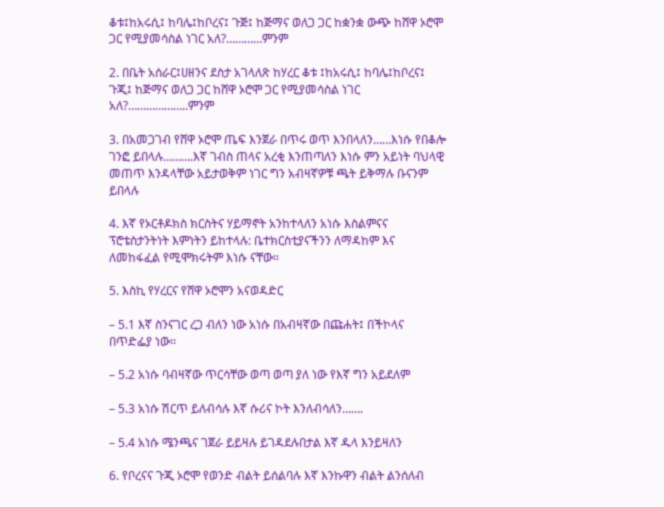ቆቱ፤ከአሩሲ፤ ከባሌ፤ከቦረና፤ ጉጅ፤ ከጅማና ወለጋ ጋር ከቋንቋ ውጭ ከሸዋ ኦሮሞ ጋር የሚያመሳስል ነገር አለ?…………ምንም

2. በቤት አሰራር፤ሀዘንና ደስታ አገላለጽ ከሃረር ቆቱ ፤ከአሩሲ፤ ከባሌ፤ከቦረና፤ ጉጂ፤ ከጅማና ወለጋ ጋር ከሸዋ ኦሮሞ ጋር የሚያመሳስል ነገር አለ?………………..ምንም

3. በአመጋገብ የሸዋ ኦሮሞ ጤፍ እንጀራ በጥሩ ወጥ እንበላለን……እነሱ የበቆሎ ገንፎ ይበላሉ……….እኛ ገብስ ጠላና አረቂ እንጠጣለን እነሱ ምን አይነት ባህላዊ መጠጥ እንዳላቸው አይታወቅም ነገር ግን አብዛኛዎቹ ጫት ይቅማሉ ቡናንም ይበላሉ

4. እኛ የኦርቶዶክስ ክርስትና ሃይማኖት አንከተላለን አነሱ እስልምናና ፕሮቴስታንትነት እምነትን ይከተላሉ: ቤተክርስቲያናችንን ለማዳከም እና ለመከፋፈል የሚሞክሩትም እነሱ ናቸው።

5. እስኪ የሃረርና የሸዋ ኦሮሞን አናወዳድር

– 5.1 እኛ ስንናገር ረጋ ብለን ነው አነሱ በአብዛኛው በጩሐት፤ በችኮላና በጥድፌያ ነው፡፡

– 5.2 አነሱ ባብዛኛው ጥርሳቸው ወጣ ወጣ ያለ ነው የእኛ ግን አይደለም

– 5.3 አነሱ ሽርጥ ይለብሳሉ እኛ ሱሪና ኮት እንለብሳለን…….

– 5.4 አነሱ ሜንጫና ገጀራ ይይዛሉ ይገዳደሉበታል እኛ ዱላ እንይዛለን

6. የቦረናና ጉጂ ኦሮሞ የወንድ ብልት ይሰልባሉ እኛ እንኩዋን ብልት ልንሰለብ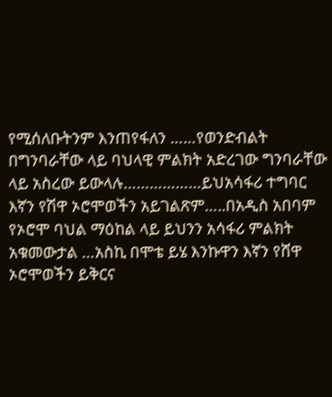የሚሰለቡትንም እንጠየፋለን ……የወንድብልት በግንባራቸው ላይ ባህላዊ ምልክት አድረገው ግንባራቸው ላይ አስረው ይውላሉ………………ይህአሳፋሪ ተግባር እኛን የሽዋ ኦሮሞወችን አይገልጽም…..በአዲስ አበባም የኦሮሞ ባህል ማዕከል ላይ ይህንን አሳፋሪ ምልክት አቁመውታል …አስኪ በሞቴ ይሄ እንኩዋን እኛን የሸዋ ኦሮሞወችን ይቅርና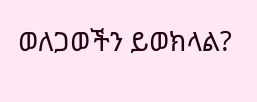ወለጋወችን ይወክላል?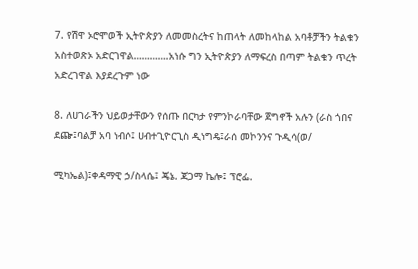7. የሽዋ ኦሮሞወች ኢትዮጵያን ለመመስረትና ከጠላት ለመከላከል አባቶቻችን ትልቁን አስተወጽኦ አድርገዋል………….አነሱ ግን ኢትዮጵያን ለማፍረስ በጣም ትልቁን ጥረት አድረገዋል እያደረጉም ነው

8. ለሀገራችን ህይወታቸውን የሰጡ በርካታ የምንኮራባቸው ጀግኖች አሉን (ራስ ጎበና ደጬ፤ባልቻ አባ ነብሶ፤ ሀብተጊዮርጊስ ዲነግዴ፤ራሰ መኮንንና ጉዲሳ(ወ/

ሚካኤል)፤ቀዳማዊ ኃ/ስላሴ፤ ጄኔ. ጃጋማ ኬሎ፤ ፕሮፌ.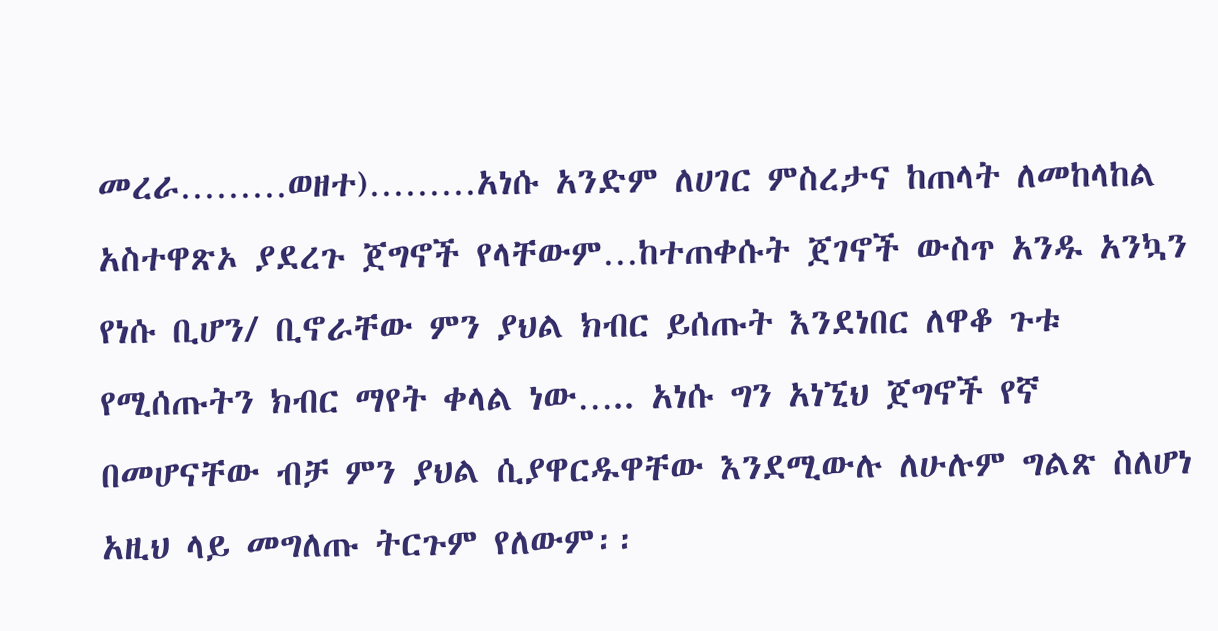መረራ………ወዘተ)………አነሱ አንድም ለሀገር ምስረታና ከጠላት ለመከላከል አስተዋጽኦ ያደረጉ ጀግኖች የላቸውም…ከተጠቀሱት ጀገኖች ውስጥ አንዱ አንኳን የነሱ ቢሆን/ ቢኖራቸው ምን ያህል ክብር ይሰጡት እንደነበር ለዋቆ ጉቱ የሚሰጡትን ክብር ማየት ቀላል ነው….. አነሱ ግን አነኚህ ጀግኖች የኛ በመሆናቸው ብቻ ምን ያህል ሲያዋርዱዋቸው እንደሚውሉ ለሁሉም ግልጽ ስለሆነ አዚህ ላይ መግለጡ ትርጉም የለውም፡፡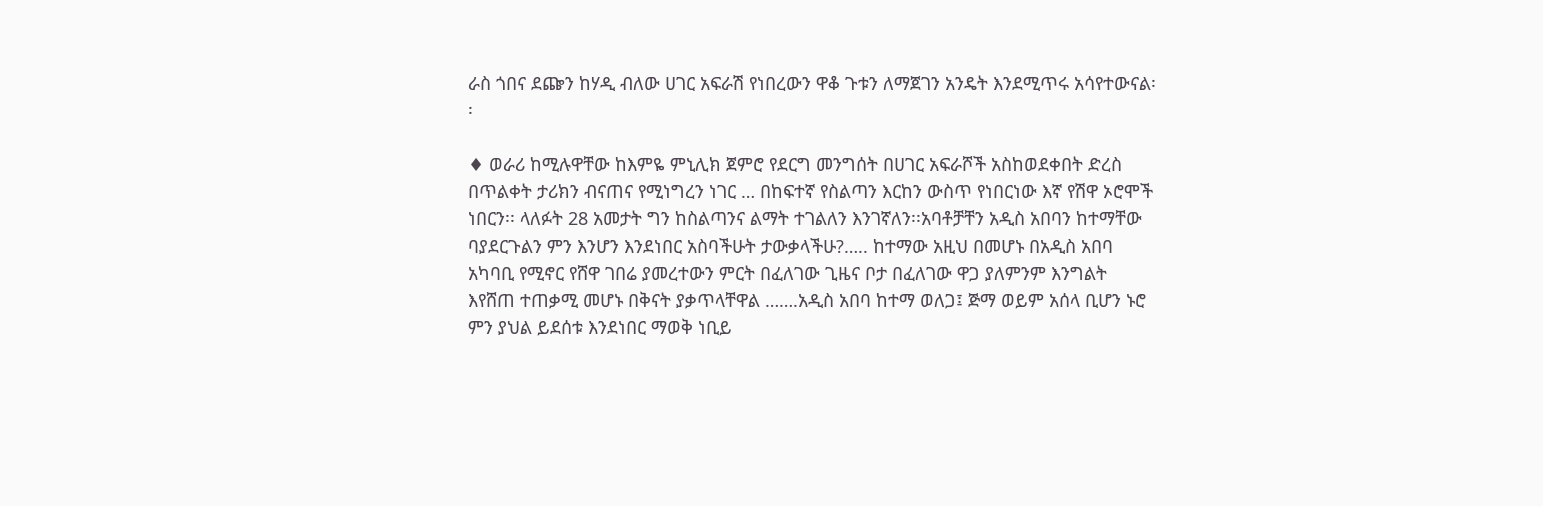ራስ ጎበና ደጬን ከሃዲ ብለው ሀገር አፍራሽ የነበረውን ዋቆ ጉቱን ለማጀገን አንዴት እንደሚጥሩ አሳየተውናል፡፡

♦ ወራሪ ከሚሉዋቸው ከእምዬ ምኒሊክ ጀምሮ የደርግ መንግሰት በሀገር አፍራሾች አስከወደቀበት ድረስ በጥልቀት ታሪክን ብናጠና የሚነግረን ነገር … በከፍተኛ የስልጣን እርከን ውስጥ የነበርነው እኛ የሽዋ ኦሮሞች ነበርን፡፡ ላለፉት 28 አመታት ግን ከስልጣንና ልማት ተገልለን እንገኛለን፡፡አባቶቻቸን አዲስ አበባን ከተማቸው ባያደርጉልን ምን እንሆን እንደነበር አስባችሁት ታውቃላችሁ?….. ከተማው አዚህ በመሆኑ በአዲስ አበባ አካባቢ የሚኖር የሸዋ ገበሬ ያመረተውን ምርት በፈለገው ጊዜና ቦታ በፈለገው ዋጋ ያለምንም እንግልት እየሸጠ ተጠቃሚ መሆኑ በቅናት ያቃጥላቸዋል …….አዲስ አበባ ከተማ ወለጋ፤ ጅማ ወይም አሰላ ቢሆን ኑሮ ምን ያህል ይደሰቱ እንደነበር ማወቅ ነቢይ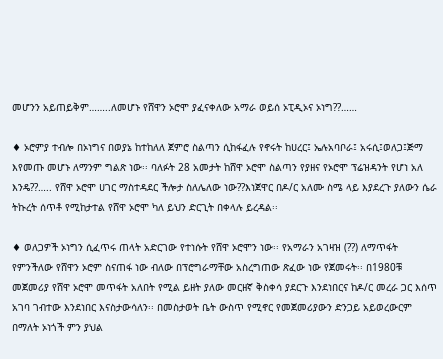መሆንን አይጠይቅም……..ለመሆኑ የሸዋን ኦሮሞ ያፈናቀለው አማራ ወይሰ ኦፒዲኦና ኦነግ??……

♦ ኦሮምያ ተብሎ በኦነግና በወያኔ ከተከለለ ጀምሮ ስልጣን ሲከፋፈሉ የኖሩት ከሀረር፤ ኤሉአባቦራ፤ አሩሲ፤ወለጋ፤ጅማ እየመጡ መሆኑ ለማንም ግልጽ ነው፡፡ ባለፉት 28 አመታት ከሸዋ ኦሮሞ ስልጣን የያዘና የኦሮሞ ፕሬዝዳንት የሆነ አለ እንዴ??….. የሸዋ ኦሮሞ ሀገር ማስተዳደር ችሎታ ስለሌለው ነው??እነጀዋር በዶ/ር አለሙ ስሜ ላይ እያደረጉ ያለውን ሴራ ትኩረት ሰጥቶ የሚከታተል የሸዋ ኦሮሞ ካለ ይህን ድርጊት በቀላሉ ይረዳል፡፡

♦ ወለጋዎች ኦነግን ሲፈጥሩ ጠላት አድርገው የተነሱት የሸዋ ኦሮሞን ነው፡፡ የአማራን አገዛዝ (??) ለማጥፋት የምንችለው የሸዋን ኦሮም ስናጠፋ ነው ብለው በፕሮግራማቸው አስረግጠው ጽፈው ነው የጀመሩት፡፡ በ1980ቹ መጀመሪያ የሸዋ ኦሮሞ መጥፋት አለበት የሚል ይዘት ያለው መርዘኛ ቅስቀሳ ያደርጉ እንደነበርና ከዶ/ር መረራ ጋር እሰጥ አገባ ገብተው እንደነበር እናስታውሳለን፡፡ በመስታወት ቤት ውስጥ የሚኖር የመጀመሪያውን ድንጋይ አይወረውርም በማለት ኦነጎች ምን ያህል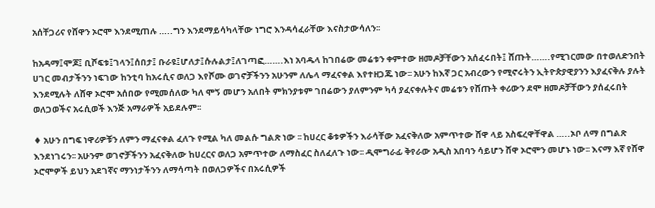አሰቸጋሪና የሸዋን ኦሮሞ እንደሚጠሉ …..ግን እንደማይሳካላቸው ነግሮ እንዳሳፈራቸው እናስታውሳለን፡፡

ከአዳማ፤ሞጆ፤ ቢሾፍቱ፤ገላን፤ሰበታ፤ ቡራዩ፤ሆለታ፤ሱሉልታ፤ለገጣፎ…….እነ አባዱላ ከገበሬው መሬቱን ቀምተው ዘመዶቻቸውን አሰፈሩበት፤ ሸጡት…….የሚገርመው በተወለድንበት ሀገር መብታችንን ነፍገው ከንቲባ ከአሩሲና ወለጋ እየሾሙ ወገኖቻችንን አሁንም ለሌላ ማፈናቀል እየተዘጋጁ ነው፡፡ አሁን ከእኛ ጋር አብረውን የሚኖሩትን ኢትዮጵያዊያንን እያፈናቅሉ ያሉት እንደሚሉት ለሸዋ ኦሮሞ አሰበው የሚመሰለው ካለ ሞኝ መሆን አለበት ምክንያቱም ገበሬውን ያለምንም ካሳ ያፈናቀሉትና መሬቱን የሸጡት ቀሪውን ደሞ ዘመዶቻቸውን ያሰፈሩበት ወለጋወችና አሩሲወች እንጅ አማራዎች አይደሉም፡፡

♦ አሁን በግፍ ነዋሪዎቹን ለምን ማፈናቀል ፈለጉ የሚል ካለ መልሱ ግልጽ ነው ፡፡ ከሀረር ቆቱዎችን እራሳቸው አፈናቅለው አምጥተው ሸዋ ላይ አስፍረዋቸዋል …..ኦቦ ለማ በግልጽ እንደነገሩን፡፡ አሁንም ወገኖቻችንን አፈናቅለው ከሀረርና ወለጋ አምጥተው ለማስፈር ስለፈለጉ ነው፡፡ ዲሞግራፊ ቅየራው አዲስ አበባን ሳይሆን ሸዋ ኦሮሞን መሆኑ ነው፡፡ እናማ እኛ የሸዋ ኦሮሞዎች ይህን አደገኛና ማንነታችንን ለማሳጣት በወለጋዎችና በአሩሲዎች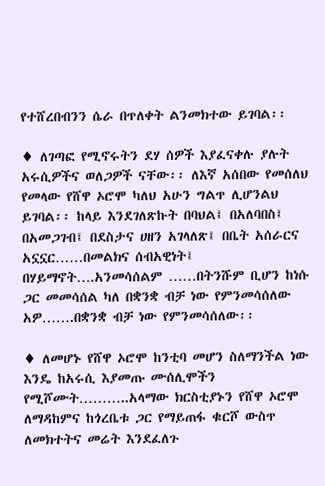የተሸረበብንን ሴራ በጥለቀት ልንመክተው ይገባል፡፡

♦ ለገጣፎ የሚኖሩትን ደሃ ሰዎች እያፈናቀሉ ያሉት አሩሲዎችና ወለጋዎች ናቸው፡፡ ለእኛ አሰበው የመሰለህ የመላው የሸዋ ኦሮሞ ካለህ አሁን ግልጥ ሊሆንልህ ይገባል፡፡ ከላይ እንደገለጽኩት በባህል፤ በአለባበስ፤ በአመጋገብ፤ በደስታና ሀዘን አገላለጽ፤ በቤት አሰራርና አኗኗር……በመልክና ሰብአዊነት፤ በሃይማኖት….አንመሳሰልም ……በትንሹም ቢሆን ከነሱ ጋር መመሳሰል ካለ በቋንቋ ብቻ ነው የምንመሳሰለው አዎ…….በቋንቋ ብቻ ነው የምንመሳሰለው፡፡

♦ ለመሆኑ የሸዋ ኦሮሞ ከንቲባ መሆን ስለማንችል ነው እንዴ ከአሩሲ እያመጡ ሙሰሊሞችን የሚሾሙት………..አላማው ክርስቲያኑን የሸዋ ኦሮሞ ለማዳከምና ከጎረቤቱ ጋር የማይጠፋ ቁርሾ ውስጥ ለመክተትና መሬት እንደፈለጉ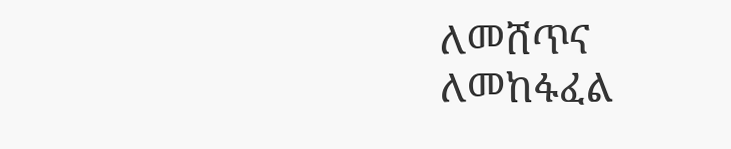ለመሸጥና ለመከፋፈል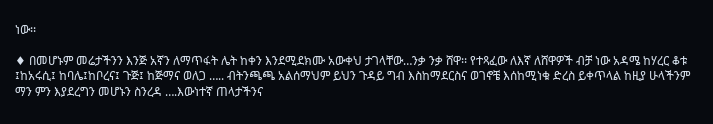ነው፡፡

♦ በመሆኑም መሬታችንን እንጅ አኛን ለማጥፋት ሌት ከቀን እንደሚደክሙ አውቀህ ታገላቸው…ንቃ ንቃ ሸዋ፡፡ የተጻፈው ለእኛ ለሸዋዎች ብቻ ነው አዳሜ ከሃረር ቆቱ ፤ከአሩሲ፤ ከባሌ፤ከቦረና፤ ጉጅ፤ ከጅማና ወለጋ ….. ብትንጫጫ አልሰማህም ይህን ጉዳይ ግብ እስከማደርስና ወገኖቼ እሰከሚነቁ ድረስ ይቀጥላል ከዚያ ሁላችንም ማን ምን እያደረግን መሆኑን ስንረዳ ….እውነተኛ ጠላታችንና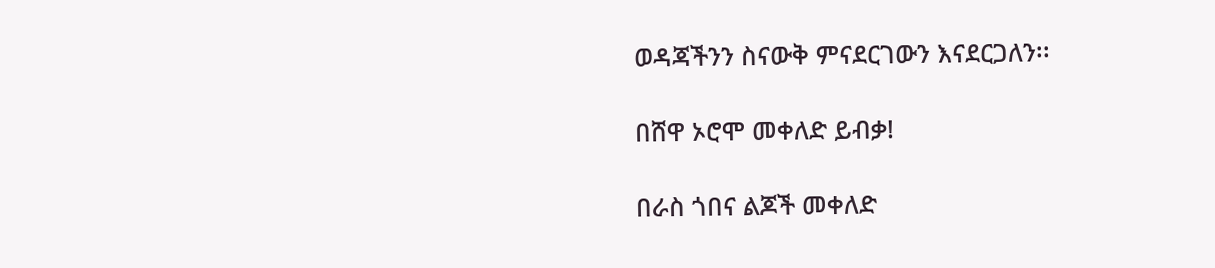ወዳጃችንን ስናውቅ ምናደርገውን እናደርጋለን፡፡

በሸዋ ኦሮሞ መቀለድ ይብቃ!

በራስ ጎበና ልጆች መቀለድ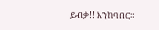ይብቃ!! እንከባበር።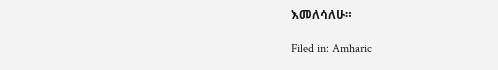እመለሳለሁ።

Filed in: Amharic